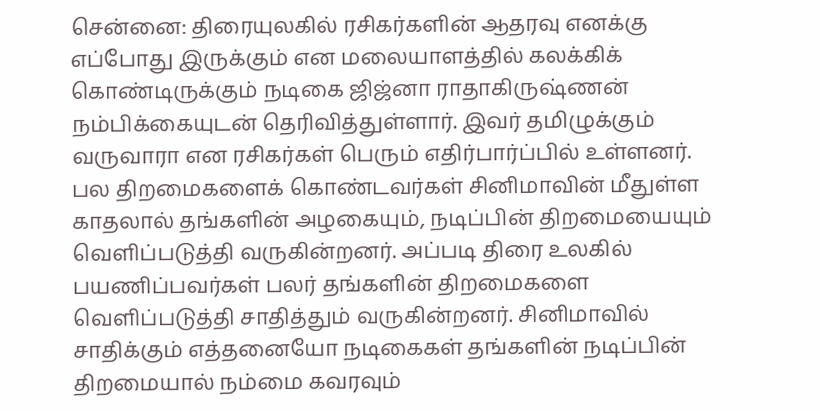சென்னை: திரையுலகில் ரசிகர்களின் ஆதரவு எனக்கு எப்போது இருக்கும் என மலையாளத்தில் கலக்கிக் கொண்டிருக்கும் நடிகை ஜிஜ்னா ராதாகிருஷ்ணன் நம்பிக்கையுடன் தெரிவித்துள்ளார். இவர் தமிழுக்கும் வருவாரா என ரசிகர்கள் பெரும் எதிர்பார்ப்பில் உள்ளனர்.
பல திறமைகளைக் கொண்டவர்கள் சினிமாவின் மீதுள்ள காதலால் தங்களின் அழகையும், நடிப்பின் திறமையையும் வெளிப்படுத்தி வருகின்றனர். அப்படி திரை உலகில் பயணிப்பவர்கள் பலர் தங்களின் திறமைகளை வெளிப்படுத்தி சாதித்தும் வருகின்றனர். சினிமாவில் சாதிக்கும் எத்தனையோ நடிகைகள் தங்களின் நடிப்பின் திறமையால் நம்மை கவரவும்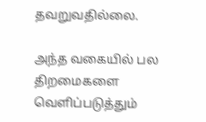தவறுவதில்லை.

அந்த வகையில் பல திறமைகளை வெளிப்படுத்தும்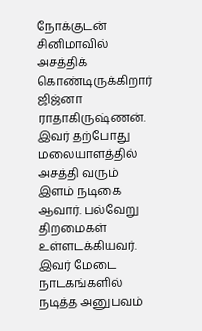நோக்குடன் சினிமாவில் அசத்திக் கொண்டிருக்கிறார் ஜிஜ்னா ராதாகிருஷ்ணன். இவர் தற்போது மலையாளத்தில் அசத்தி வரும் இளம் நடிகை ஆவார். பல்வேறு திறமைகள் உள்ளடக்கியவர். இவர் மேடை நாடகங்களில் நடித்த அனுபவம்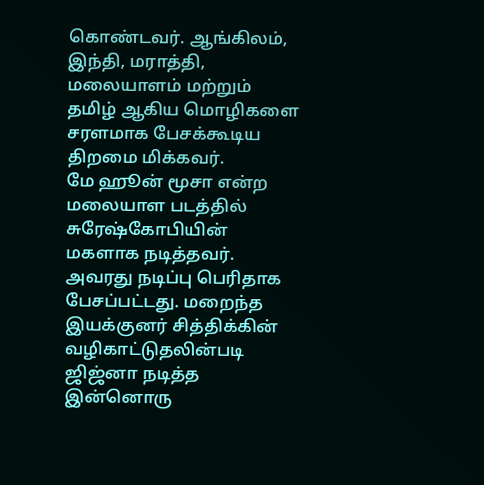கொண்டவர். ஆங்கிலம், இந்தி, மராத்தி, மலையாளம் மற்றும் தமிழ் ஆகிய மொழிகளை சரளமாக பேசக்கூடிய திறமை மிக்கவர்.
மே ஹூன் மூசா என்ற மலையாள படத்தில் சுரேஷ்கோபியின் மகளாக நடித்தவர். அவரது நடிப்பு பெரிதாக பேசப்பட்டது. மறைந்த இயக்குனர் சித்திக்கின் வழிகாட்டுதலின்படி ஜிஜ்னா நடித்த இன்னொரு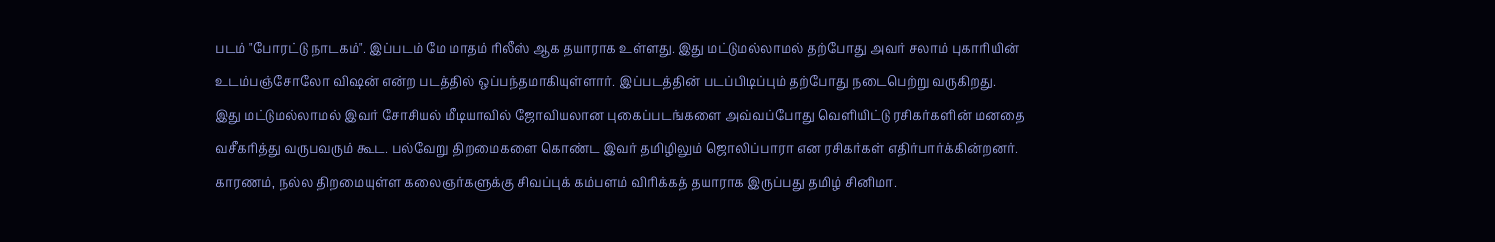படம் "போரட்டு நாடகம்". இப்படம் மே மாதம் ரிலீஸ் ஆக தயாராக உள்ளது. இது மட்டுமல்லாமல் தற்போது அவர் சலாம் புகாரியின் உடம்பஞ்சோலோ விஷன் என்ற படத்தில் ஒப்பந்தமாகியுள்ளார். இப்படத்தின் படப்பிடிப்பும் தற்போது நடைபெற்று வருகிறது.
இது மட்டுமல்லாமல் இவர் சோசியல் மீடியாவில் ஜோவியலான புகைப்படங்களை அவ்வப்போது வெளியிட்டு ரசிகர்களின் மனதை வசீகரித்து வருபவரும் கூட. பல்வேறு திறமைகளை கொண்ட இவர் தமிழிலும் ஜொலிப்பாரா என ரசிகர்கள் எதிர்பார்க்கின்றனர். காரணம், நல்ல திறமையுள்ள கலைஞர்களுக்கு சிவப்புக் கம்பளம் விரிக்கத் தயாராக இருப்பது தமிழ் சினிமா.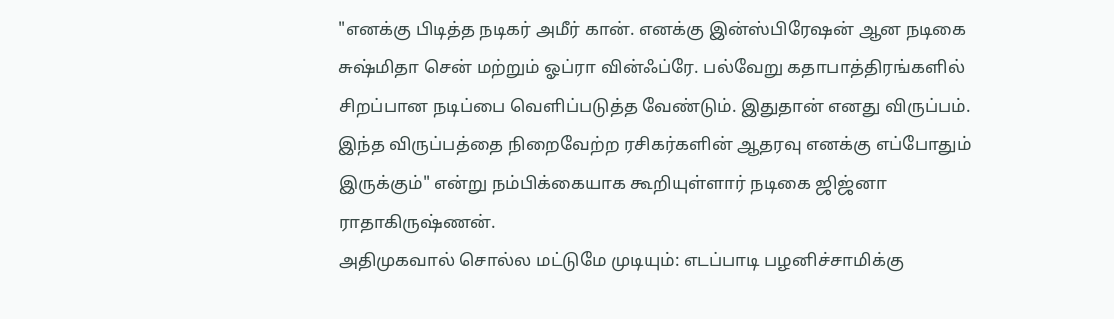"எனக்கு பிடித்த நடிகர் அமீர் கான். எனக்கு இன்ஸ்பிரேஷன் ஆன நடிகை சுஷ்மிதா சென் மற்றும் ஓப்ரா வின்ஃப்ரே. பல்வேறு கதாபாத்திரங்களில் சிறப்பான நடிப்பை வெளிப்படுத்த வேண்டும். இதுதான் எனது விருப்பம். இந்த விருப்பத்தை நிறைவேற்ற ரசிகர்களின் ஆதரவு எனக்கு எப்போதும் இருக்கும்" என்று நம்பிக்கையாக கூறியுள்ளார் நடிகை ஜிஜ்னா ராதாகிருஷ்ணன்.
அதிமுகவால் சொல்ல மட்டுமே முடியும்: எடப்பாடி பழனிச்சாமிக்கு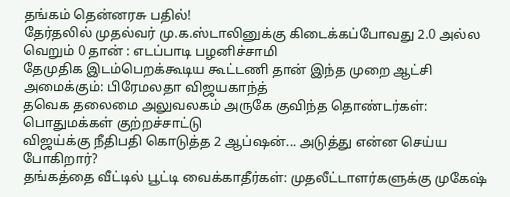தங்கம் தென்னரசு பதில்!
தேர்தலில் முதல்வர் மு.க.ஸ்டாலினுக்கு கிடைக்கப்போவது 2.0 அல்ல வெறும் 0 தான் : எடப்பாடி பழனிச்சாமி
தேமுதிக இடம்பெறக்கூடிய கூட்டணி தான் இந்த முறை ஆட்சி அமைக்கும்: பிரேமலதா விஜயகாந்த்
தவெக தலைமை அலுவலகம் அருகே குவிந்த தொண்டர்கள்: பொதுமக்கள் குற்றச்சாட்டு
விஜய்க்கு நீதிபதி கொடுத்த 2 ஆப்ஷன்... அடுத்து என்ன செய்ய போகிறார்?
தங்கத்தை வீட்டில் பூட்டி வைக்காதீர்கள்: முதலீட்டாளர்களுக்கு முகேஷ்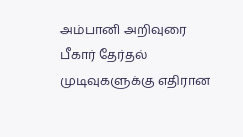அம்பானி அறிவுரை
பீகார் தேர்தல் முடிவுகளுக்கு எதிரான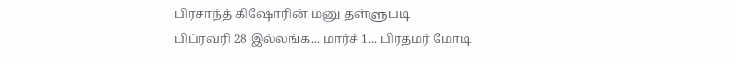பிரசாந்த் கிஷோரின் மனு தள்ளுபடி
பிப்ரவரி 28 இல்லங்க... மார்ச் 1... பிரதமர் மோடி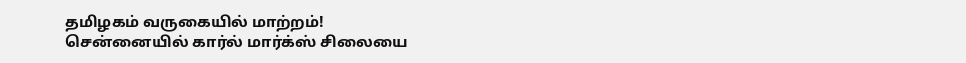தமிழகம் வருகையில் மாற்றம்!
சென்னையில் கார்ல் மார்க்ஸ் சிலையை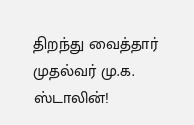திறந்து வைத்தார் முதல்வர் மு.க. ஸ்டாலின்!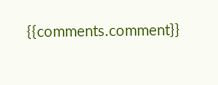{{comments.comment}}